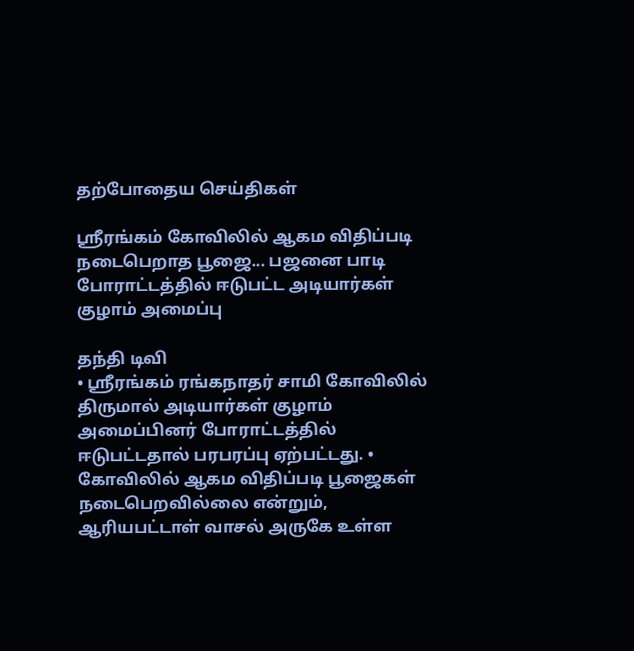தற்போதைய செய்திகள்

ஸ்ரீரங்கம் கோவிலில் ஆகம விதிப்படி நடைபெறாத பூஜை... பஜனை பாடி போராட்டத்தில் ஈடுபட்ட அடியார்கள் குழாம் அமைப்பு

தந்தி டிவி
• ஸ்ரீரங்கம் ரங்கநாதர் சாமி கோவிலில் திருமால் அடியார்கள் குழாம் அமைப்பினர் போராட்டத்தில் ஈடுபட்டதால் பரபரப்பு ஏற்பட்டது. • கோவிலில் ஆகம விதிப்படி பூஜைகள் நடைபெறவில்லை என்றும், ஆரியபட்டாள் வாசல் அருகே உள்ள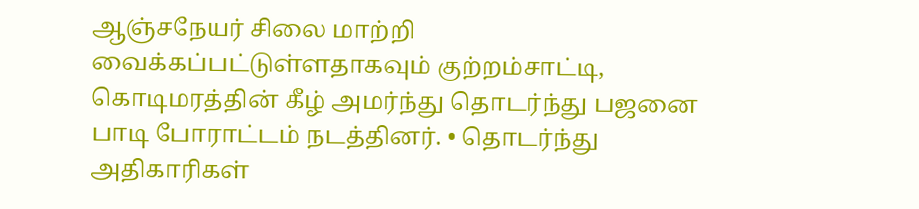ஆஞ்சநேயர் சிலை மாற்றி வைக்கப்பட்டுள்ளதாகவும் குற்றம்சாட்டி, கொடிமரத்தின் கீழ் அமர்ந்து தொடர்ந்து பஜனை பாடி போராட்டம் நடத்தினர். • தொடர்ந்து அதிகாரிகள்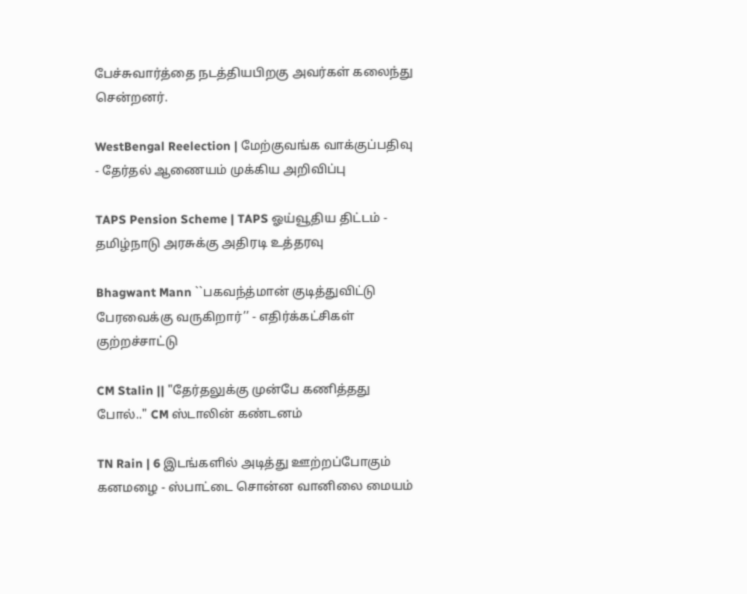பேச்சுவார்த்தை நடத்தியபிறகு அவர்கள் கலைந்து சென்றனர்.

WestBengal Reelection | மேற்குவங்க வாக்குப்பதிவு - தேர்தல் ஆணையம் முக்கிய அறிவிப்பு

TAPS Pension Scheme | TAPS ஓய்வூதிய திட்டம் - தமிழ்நாடு அரசுக்கு அதிரடி உத்தரவு

Bhagwant Mann ``பகவந்த்மான் குடித்துவிட்டு பேரவைக்கு வருகிறார்’’ - எதிர்க்கட்சிகள் குற்றச்சாட்டு

CM Stalin || "தேர்தலுக்கு முன்பே கணித்தது போல்.." CM ஸ்டாலின் கண்டனம்

TN Rain | 6 இடங்களில் அடித்து ஊற்றப்போகும் கனமழை - ஸ்பாட்டை சொன்ன வானிலை மையம்